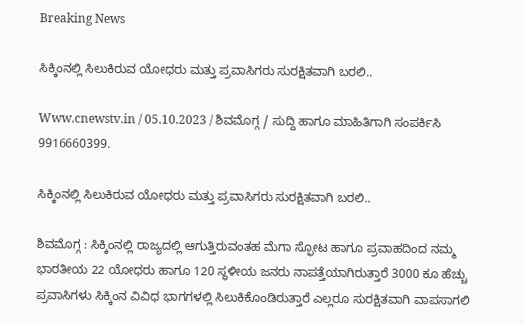Breaking News

ಸಿಕ್ಕಿಂನಲ್ಲಿ ಸಿಲುಕಿರುವ ಯೋಧರು ಮತ್ತು ಪ್ರವಾಸಿಗರು ಸುರಕ್ಷಿತವಾಗಿ ಬರಲಿ..

Www.cnewstv.in / 05.10.2023 / ಶಿವಮೊಗ್ಗ / ಸುದ್ದಿ ಹಾಗೂ ಮಾಹಿತಿಗಾಗಿ ಸಂಪರ್ಕಿಸಿ 9916660399.

ಸಿಕ್ಕಿಂನಲ್ಲಿ ಸಿಲುಕಿರುವ ಯೋಧರು ಮತ್ತು ಪ್ರವಾಸಿಗರು ಸುರಕ್ಷಿತವಾಗಿ ಬರಲಿ..

ಶಿವಮೊಗ್ಗ : ಸಿಕ್ಕಿಂನಲ್ಲಿ ರಾಜ್ಯದಲ್ಲಿ ಆಗುತ್ತಿರುವಂತಹ ಮೆಗಾ ಸ್ಫೋಟ ಹಾಗೂ ಪ್ರವಾಹದಿಂದ ನಮ್ಮ ಭಾರತೀಯ 22 ಯೋಧರು ಹಾಗೂ 120 ಸ್ಥಳೀಯ ಜನರು ನಾಪತ್ತೆಯಾಗಿರುತ್ತಾರೆ 3000 ಕೂ ಹೆಚ್ಚು ಪ್ರವಾಸಿಗಳು ಸಿಕ್ಕಿಂನ ವಿವಿಧ ಭಾಗಗಳಲ್ಲಿ ಸಿಲುಕಿಕೊಂಡಿರುತ್ತಾರೆ ಎಲ್ಲರೂ ಸುರಕ್ಷಿತವಾಗಿ ವಾಪಸಾಗಲಿ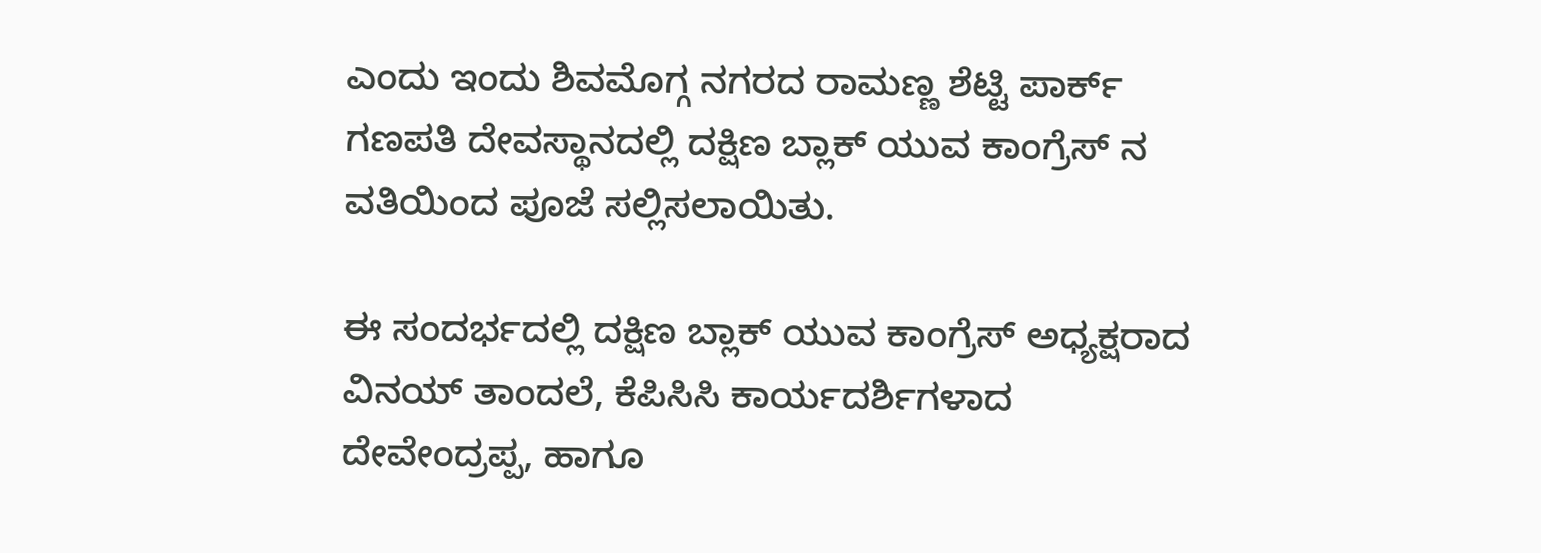ಎಂದು ಇಂದು ಶಿವಮೊಗ್ಗ ನಗರದ ರಾಮಣ್ಣ ಶೆಟ್ಟಿ ಪಾರ್ಕ್ ಗಣಪತಿ ದೇವಸ್ಥಾನದಲ್ಲಿ ದಕ್ಷಿಣ ಬ್ಲಾಕ್ ಯುವ ಕಾಂಗ್ರೆಸ್ ನ ವತಿಯಿಂದ ಪೂಜೆ ಸಲ್ಲಿಸಲಾಯಿತು.

ಈ ಸಂದರ್ಭದಲ್ಲಿ ದಕ್ಷಿಣ ಬ್ಲಾಕ್ ಯುವ ಕಾಂಗ್ರೆಸ್ ಅಧ್ಯಕ್ಷರಾದ ವಿನಯ್ ತಾಂದಲೆ, ಕೆಪಿಸಿಸಿ ಕಾರ್ಯದರ್ಶಿಗಳಾದ ದೇವೇಂದ್ರಪ್ಪ, ಹಾಗೂ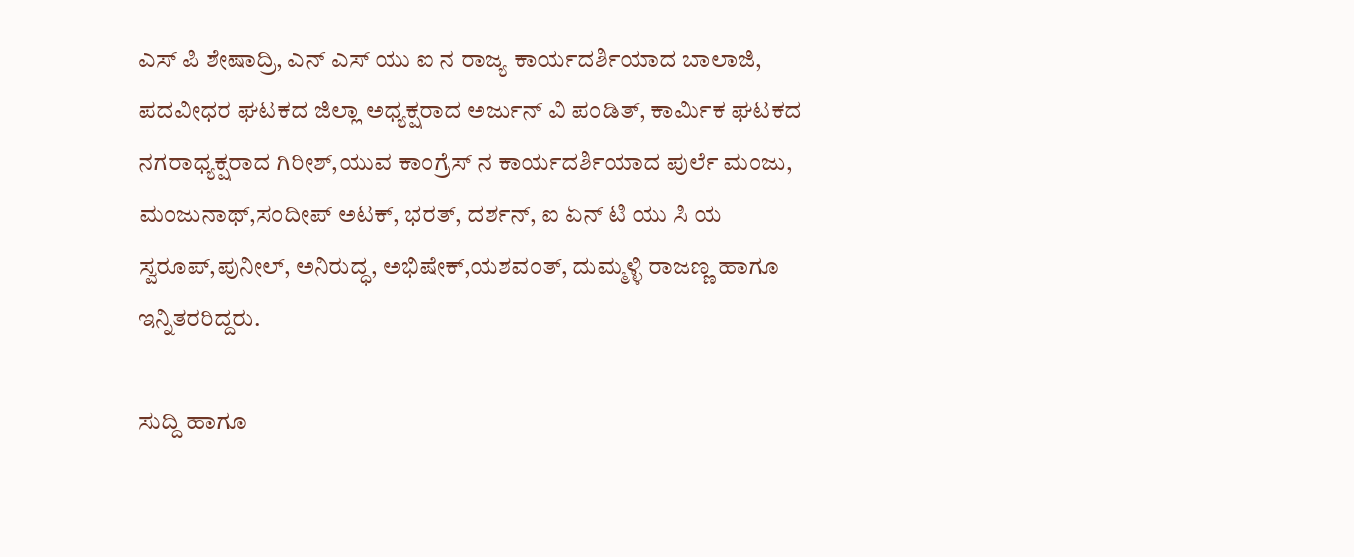ಎಸ್ ಪಿ ಶೇಷಾದ್ರಿ, ಎನ್ ಎಸ್ ಯು ಐ ನ ರಾಜ್ಯ ಕಾರ್ಯದರ್ಶಿಯಾದ ಬಾಲಾಜಿ, ಪದವೀಧರ ಘಟಕದ ಜಿಲ್ಲಾ ಅಧ್ಯಕ್ಷರಾದ ಅರ್ಜುನ್ ವಿ ಪಂಡಿತ್, ಕಾರ್ಮಿಕ ಘಟಕದ ನಗರಾಧ್ಯಕ್ಷರಾದ ಗಿರೀಶ್,ಯುವ ಕಾಂಗ್ರೆಸ್ ನ ಕಾರ್ಯದರ್ಶಿಯಾದ ಪುರ್ಲೆ ಮಂಜು, ಮಂಜುನಾಥ್,ಸಂದೀಪ್ ಅಟಕ್, ಭರತ್, ದರ್ಶನ್, ಐ ಏನ್ ಟಿ ಯು ಸಿ ಯ ಸ್ವರೂಪ್,ಪುನೀಲ್, ಅನಿರುದ್ಧ, ಅಭಿಷೇಕ್,ಯಶವಂತ್, ದುಮ್ಮಳ್ಳಿ ರಾಜಣ್ಣ ಹಾಗೂ ಇನ್ನಿತರರಿದ್ದರು.

ಸುದ್ದಿ ಹಾಗೂ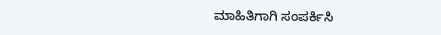ಮಾಹಿತಿಗಾಗಿ ಸಂಪರ್ಕಿಸಿ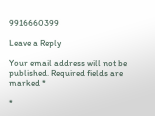9916660399

Leave a Reply

Your email address will not be published. Required fields are marked *

*